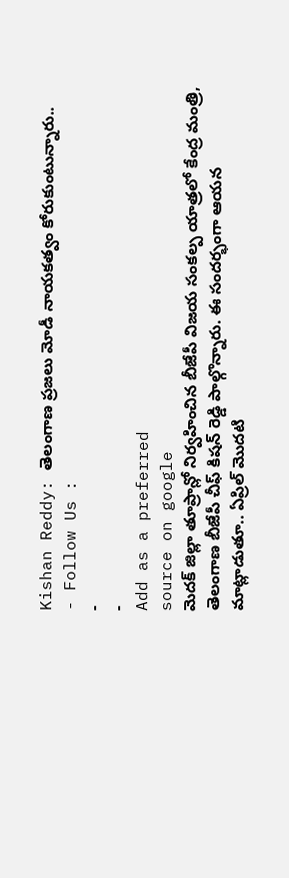Kishan Reddy: తెలంగాణ ప్రజలు మోడీ నాయకత్వం కోరుకుంటున్నారు..
- Follow Us :
-
-
Add as a preferred
source on google
మెదక్ జిల్లా తూప్రాన్లో నిర్వహించిన బీజేపీ విజయ సంకల్ప యాత్రలో కేంద్ర మంత్రి, తెలంగాణ బీజేపీ చీఫ్ కిషన్ రెడ్డి పాల్గొన్నారు. ఈ సందర్భంగా ఆయన మాట్లాడుతూ.. ఏప్రిల్ మొదటి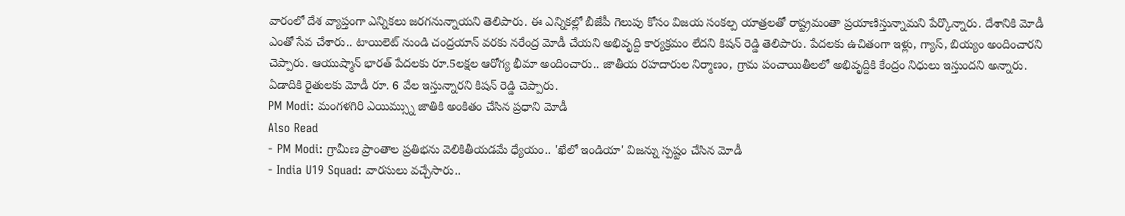వారంలో దేశ వ్యాప్తంగా ఎన్నికలు జరగనున్నాయని తెలిపారు. ఈ ఎన్నికల్లో బీజేపీ గెలుపు కోసం విజయ సంకల్ప యాత్రలతో రాష్ట్రమంతా ప్రయాణిస్తున్నామని పేర్కొన్నారు. దేశానికి మోడీ ఎంతో సేవ చేశారు.. టాయిలెట్ నుండి చంద్రయాన్ వరకు నరేంద్ర మోడీ చేయని అభివృద్ది కార్యక్రమం లేదని కిషన్ రెడ్డి తెలిపారు. పేదలకు ఉచితంగా ఇళ్లు, గ్యాస్, బియ్యం అందించారని చెప్పారు. ఆయుష్మాన్ భారత్ పేదలకు రూ.5లక్షల ఆరోగ్య భీమా అందించారు.. జాతీయ రహదారుల నిర్మాణం, గ్రామ పంచాయితీలలో అభివృద్దికి కేంద్రం నిధులు ఇస్తుందని అన్నారు. ఏడాదికి రైతులకు మోడీ రూ. 6 వేల ఇస్తున్నారని కిషన్ రెడ్డి చెప్పారు.
PM Modi: మంగళగిరి ఎయిమ్స్ను జాతికి అంకితం చేసిన ప్రధాని మోడీ
Also Read
- PM Modi: గ్రామీణ ప్రాంతాల ప్రతిభను వెలికితీయడమే ధ్యేయం.. 'ఖేలో ఇండియా' విజన్ను స్పష్టం చేసిన మోడీ
- India U19 Squad: వారసులు వచ్చేసారు..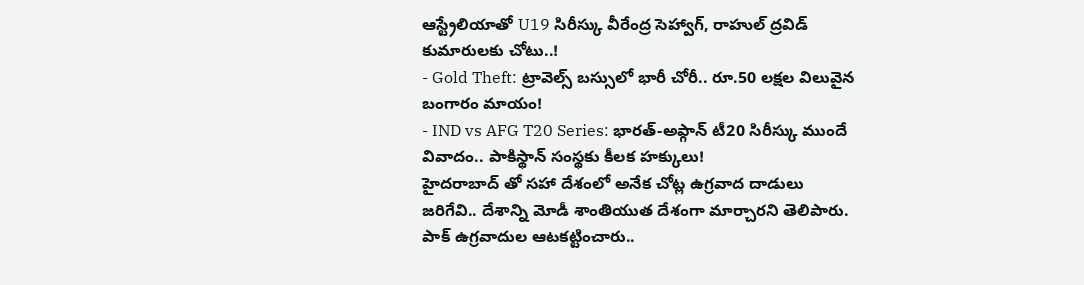ఆస్ట్రేలియాతో U19 సిరీస్కు వీరేంద్ర సెహ్వాగ్, రాహుల్ ద్రవిడ్ కుమారులకు చోటు..!
- Gold Theft: ట్రావెల్స్ బస్సులో భారీ చోరీ.. రూ.50 లక్షల విలువైన బంగారం మాయం!
- IND vs AFG T20 Series: భారత్-అఫ్గాన్ టీ20 సిరీస్కు ముందే వివాదం.. పాకిస్థాన్ సంస్థకు కీలక హక్కులు!
హైదరాబాద్ తో సహా దేశంలో అనేక చోట్ల ఉగ్రవాద దాడులు జరిగేవి.. దేశాన్ని మోడీ శాంతియుత దేశంగా మార్చారని తెలిపారు. పాక్ ఉగ్రవాదుల ఆటకట్టించారు..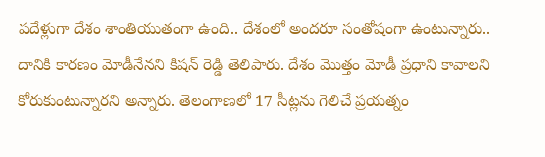పదేళ్లుగా దేశం శాంతియుతంగా ఉంది.. దేశంలో అందరూ సంతోషంగా ఉంటున్నారు.. దానికి కారణం మోడీనేనని కిషన్ రెడ్డి తెలిపారు. దేశం మొత్తం మోడీ ప్రధాని కావాలని కోరుకుంటున్నారని అన్నారు. తెలంగాణలో 17 సీట్లను గెలిచే ప్రయత్నం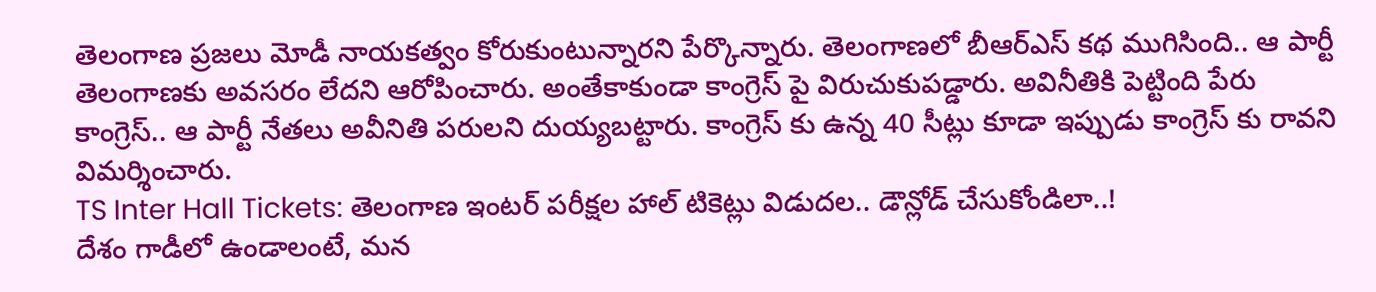తెలంగాణ ప్రజలు మోడీ నాయకత్వం కోరుకుంటున్నారని పేర్కొన్నారు. తెలంగాణలో బీఆర్ఎస్ కథ ముగిసింది.. ఆ పార్టీ తెలంగాణకు అవసరం లేదని ఆరోపించారు. అంతేకాకుండా కాంగ్రెస్ పై విరుచుకుపడ్డారు. అవినీతికి పెట్టింది పేరు కాంగ్రెస్.. ఆ పార్టీ నేతలు అవీనితి పరులని దుయ్యబట్టారు. కాంగ్రెస్ కు ఉన్న 40 సీట్లు కూడా ఇప్పుడు కాంగ్రెస్ కు రావని విమర్శించారు.
TS Inter Hall Tickets: తెలంగాణ ఇంటర్ పరీక్షల హాల్ టికెట్లు విడుదల.. డౌన్లోడ్ చేసుకోండిలా..!
దేశం గాడీలో ఉండాలంటే, మన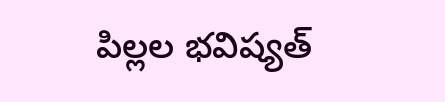పిల్లల భవిష్యత్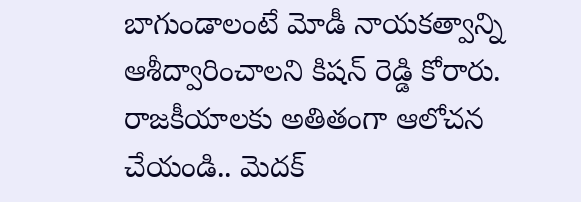బాగుండాలంటే మోడీ నాయకత్వాన్ని ఆశీద్వారించాలని కిషన్ రెడ్డి కోరారు. రాజకీయాలకు అతితంగా ఆలోచన చేయండి.. మెదక్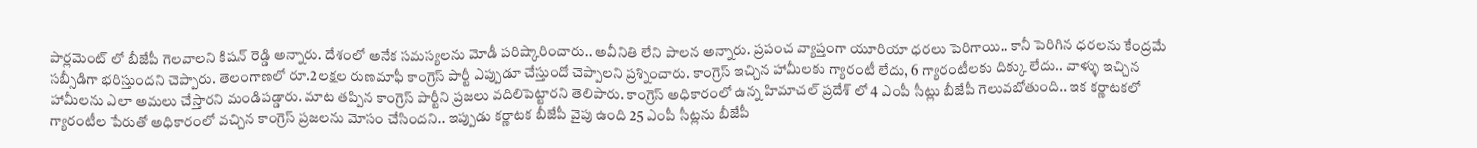పార్లమెంట్ లో బీజేపీ గెలవాలని కిషన్ రెడ్డి అన్నారు. దేశంలో అనేక సమస్యలను మోడీ పరిష్కారించారు.. అవీనితి లేని పాలన అన్నారు. ప్రపంచ వ్యాప్తంగా యూరియా ధరలు పెరిగాయి.. కానీ పెరిగిన ధరలను కేంద్రమే సబ్సీడిగా భరిస్తుందని చెప్పారు. తెలంగాణలో రూ.2లక్షల రుణమాఫీ కాంగ్రెస్ పార్టీ ఎప్పుడూ చేస్తుందో చెప్పాలని ప్రశ్నించారు. కాంగ్రెస్ ఇచ్చిన హామీలకు గ్యారంటీ లేదు, 6 గ్యారంటీలకు దిక్కు లేదు.. వాళ్ళు ఇచ్చిన హామీలను ఎలా అమలు చేస్తారని మండిపడ్డారు. మాట తప్పిన కాంగ్రెస్ పార్టీని ప్రజలు వదిలిపెట్టారని తెలిపారు. కాంగ్రెస్ అధికారంలో ఉన్న హిమాచల్ ప్రదేశ్ లో 4 ఎంపీ సీట్లు బీజేపీ గెలువబోతుంది.. ఇక కర్ణాటకలో గ్యారంటీల పేరుతో అధికారంలో వచ్చిన కాంగ్రెస్ ప్రజలను మోసం చేసిందని.. ఇప్పుడు కర్ణాటక బీజేపీ వైపు ఉంది 25 ఎంపీ సీట్లను బీజేపీ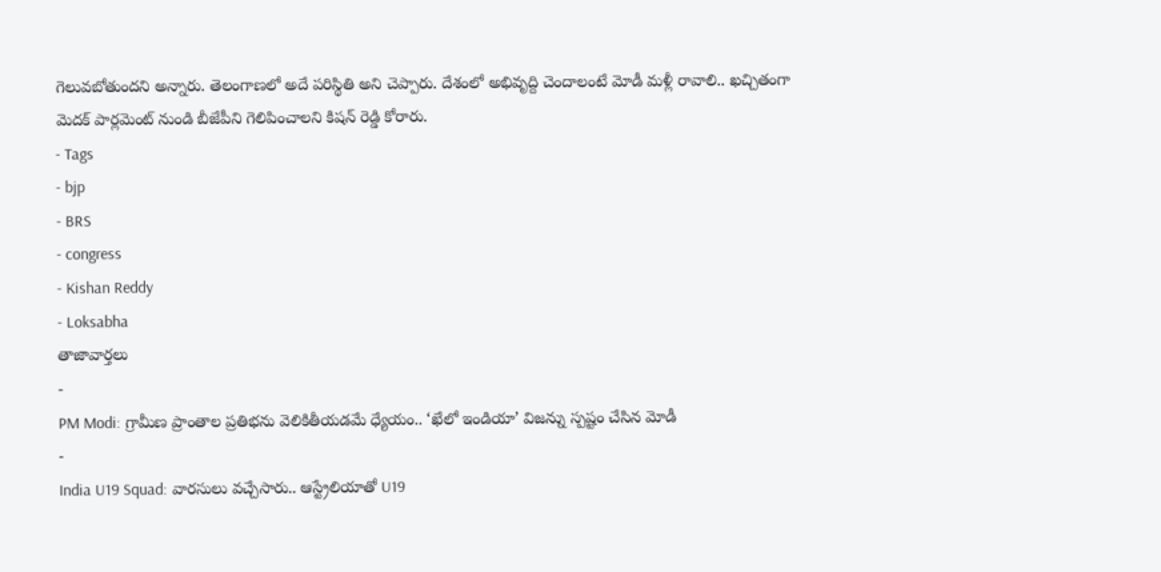గెలువబోతుందని అన్నారు. తెలంగాణలో అదే పరిస్థితి అని చెప్పారు. దేశంలో అభివృద్ది చెందాలంటే మోడీ మళ్లీ రావాలి.. ఖచ్చితంగా మెదక్ పార్లమెంట్ నుండి బీజేపీని గెలిపించాలని కిషన్ రెడ్డి కోరారు.
- Tags
- bjp
- BRS
- congress
- Kishan Reddy
- Loksabha
తాజావార్తలు
-
PM Modi: గ్రామీణ ప్రాంతాల ప్రతిభను వెలికితీయడమే ధ్యేయం.. ‘ఖేలో ఇండియా’ విజన్ను స్పష్టం చేసిన మోడీ
-
India U19 Squad: వారసులు వచ్చేసారు.. ఆస్ట్రేలియాతో U19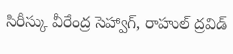సిరీస్కు వీరేంద్ర సెహ్వాగ్, రాహుల్ ద్రవిడ్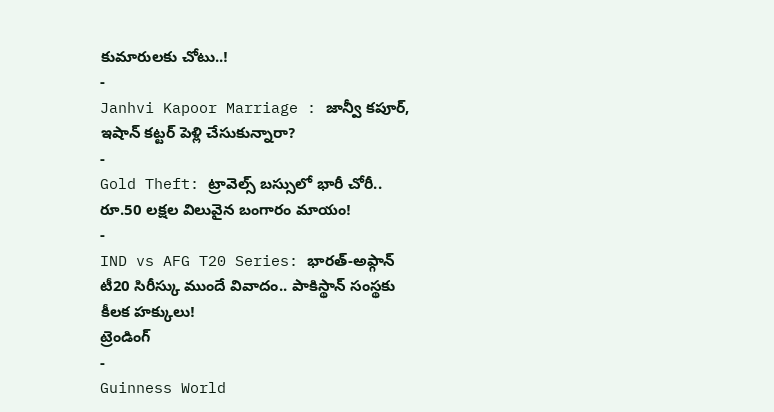కుమారులకు చోటు..!
-
Janhvi Kapoor Marriage : జాన్వీ కపూర్, ఇషాన్ కట్టర్ పెళ్లి చేసుకున్నారా?
-
Gold Theft: ట్రావెల్స్ బస్సులో భారీ చోరీ.. రూ.50 లక్షల విలువైన బంగారం మాయం!
-
IND vs AFG T20 Series: భారత్-అఫ్గాన్ టీ20 సిరీస్కు ముందే వివాదం.. పాకిస్థాన్ సంస్థకు కీలక హక్కులు!
ట్రెండింగ్
-
Guinness World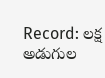Record: లక్ష అడుగుల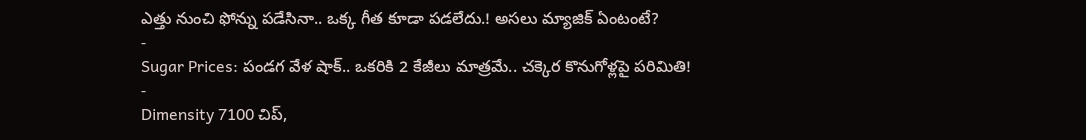ఎత్తు నుంచి ఫోన్ను పడేసినా.. ఒక్క గీత కూడా పడలేదు.! అసలు మ్యాజిక్ ఏంటంటే?
-
Sugar Prices: పండగ వేళ షాక్.. ఒకరికి 2 కేజీలు మాత్రమే.. చక్కెర కొనుగోళ్లపై పరిమితి!
-
Dimensity 7100 చిప్,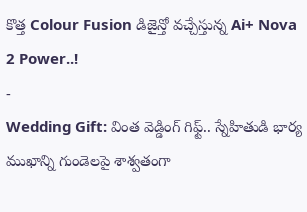కొత్త Colour Fusion డిజైన్తో వచ్చేస్తున్న Ai+ Nova 2 Power..!
-
Wedding Gift: వింత వెడ్డింగ్ గిఫ్ట్.. స్నేహితుడి భార్య ముఖాన్ని గుండెలపై శాశ్వతంగా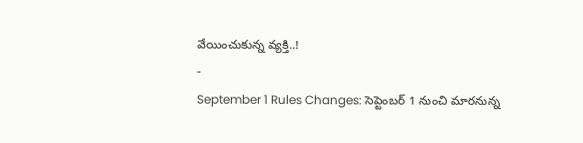వేయించుకున్న వ్యక్తి..!
-
September 1 Rules Changes: సెప్టెంబర్ 1 నుంచి మారనున్న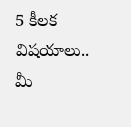5 కీలక విషయాలు.. మీ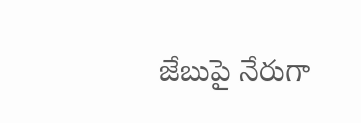జేబుపై నేరుగా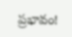ప్రభావం!